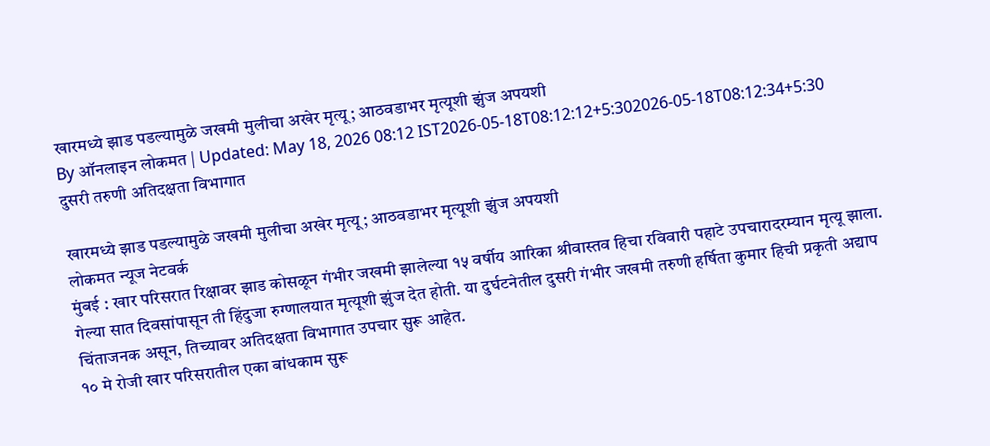खारमध्ये झाड पडल्यामुळे जखमी मुलीचा अखेर मृत्यू; आठवडाभर मृत्यूशी झुंज अपयशी
By ऑनलाइन लोकमत | Updated: May 18, 2026 08:12 IST2026-05-18T08:12:12+5:302026-05-18T08:12:34+5:30
दुसरी तरुणी अतिदक्षता विभागात

खारमध्ये झाड पडल्यामुळे जखमी मुलीचा अखेर मृत्यू; आठवडाभर मृत्यूशी झुंज अपयशी
लोकमत न्यूज नेटवर्क
मुंबई : खार परिसरात रिक्षावर झाड कोसळून गंभीर जखमी झालेल्या १५ वर्षीय आरिका श्रीवास्तव हिचा रविवारी पहाटे उपचारादरम्यान मृत्यू झाला. गेल्या सात दिवसांपासून ती हिंदुजा रुग्णालयात मृत्यूशी झुंज देत होती. या दुर्घटनेतील दुसरी गंभीर जखमी तरुणी हर्षिता कुमार हिची प्रकृती अद्याप चिंताजनक असून, तिच्यावर अतिदक्षता विभागात उपचार सुरू आहेत.
१० मे रोजी खार परिसरातील एका बांधकाम सुरू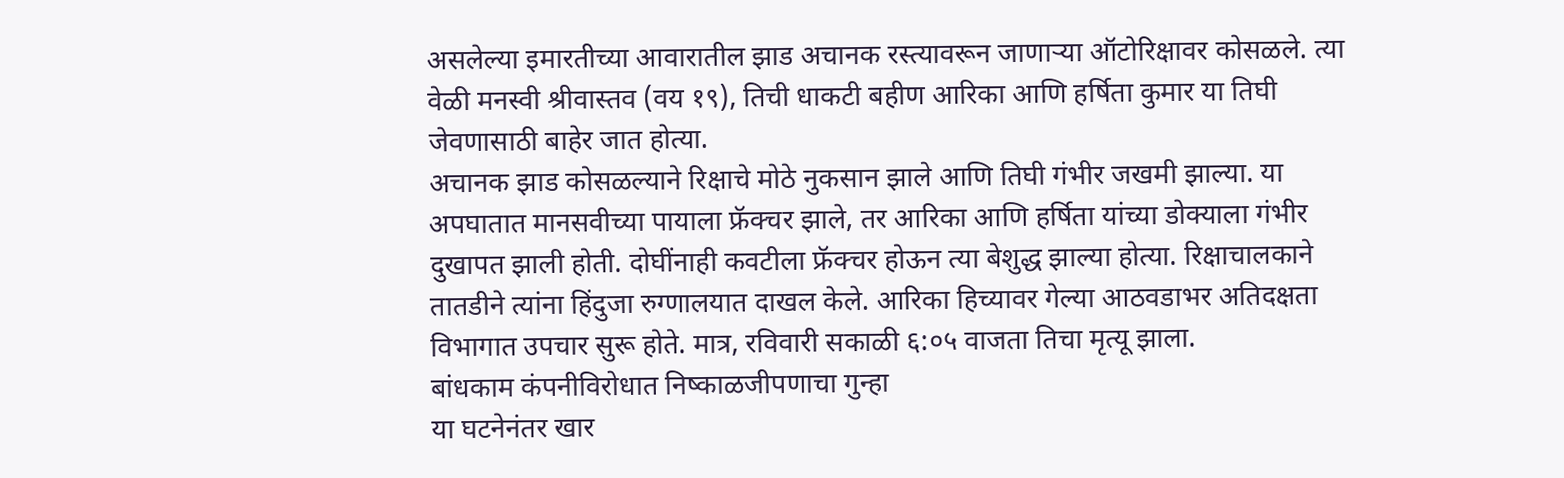असलेल्या इमारतीच्या आवारातील झाड अचानक रस्त्यावरून जाणाऱ्या ऑटोरिक्षावर कोसळले. त्या वेळी मनस्वी श्रीवास्तव (वय १९), तिची धाकटी बहीण आरिका आणि हर्षिता कुमार या तिघी जेवणासाठी बाहेर जात होत्या.
अचानक झाड कोसळल्याने रिक्षाचे मोठे नुकसान झाले आणि तिघी गंभीर जखमी झाल्या. या अपघातात मानसवीच्या पायाला फ्रॅक्चर झाले, तर आरिका आणि हर्षिता यांच्या डोक्याला गंभीर दुखापत झाली होती. दोघींनाही कवटीला फ्रॅक्चर होऊन त्या बेशुद्ध झाल्या होत्या. रिक्षाचालकाने तातडीने त्यांना हिंदुजा रुग्णालयात दाखल केले. आरिका हिच्यावर गेल्या आठवडाभर अतिदक्षता विभागात उपचार सुरू होते. मात्र, रविवारी सकाळी ६:०५ वाजता तिचा मृत्यू झाला.
बांधकाम कंपनीविरोधात निष्काळजीपणाचा गुन्हा
या घटनेनंतर खार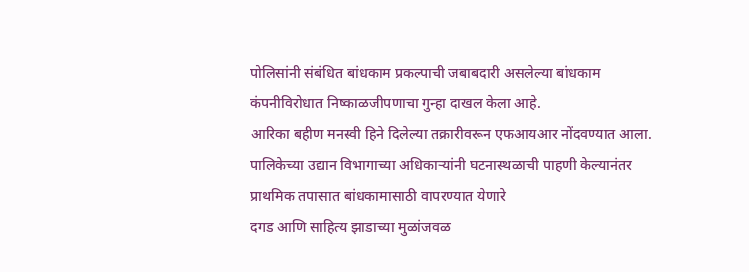पोलिसांनी संबंधित बांधकाम प्रकल्पाची जबाबदारी असलेल्या बांधकाम कंपनीविरोधात निष्काळजीपणाचा गुन्हा दाखल केला आहे.
आरिका बहीण मनस्वी हिने दिलेल्या तक्रारीवरून एफआयआर नोंदवण्यात आला.
पालिकेच्या उद्यान विभागाच्या अधिकाऱ्यांनी घटनास्थळाची पाहणी केल्यानंतर प्राथमिक तपासात बांधकामासाठी वापरण्यात येणारे
दगड आणि साहित्य झाडाच्या मुळांजवळ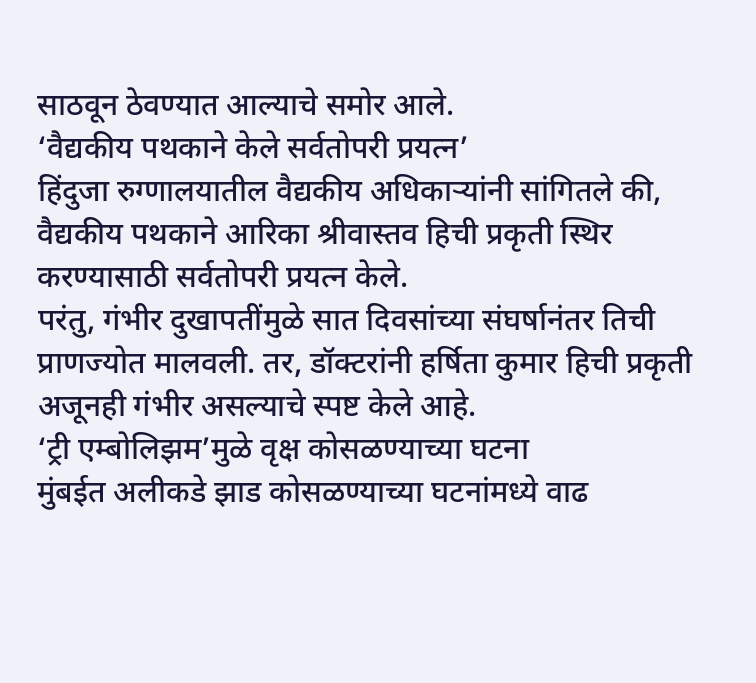साठवून ठेवण्यात आल्याचे समोर आले.
‘वैद्यकीय पथकाने केले सर्वतोपरी प्रयत्न’
हिंदुजा रुग्णालयातील वैद्यकीय अधिकाऱ्यांनी सांगितले की, वैद्यकीय पथकाने आरिका श्रीवास्तव हिची प्रकृती स्थिर करण्यासाठी सर्वतोपरी प्रयत्न केले.
परंतु, गंभीर दुखापतींमुळे सात दिवसांच्या संघर्षानंतर तिची प्राणज्योत मालवली. तर, डॉक्टरांनी हर्षिता कुमार हिची प्रकृती अजूनही गंभीर असल्याचे स्पष्ट केले आहे.
‘ट्री एम्बोलिझम’मुळे वृक्ष कोसळण्याच्या घटना
मुंबईत अलीकडे झाड कोसळण्याच्या घटनांमध्ये वाढ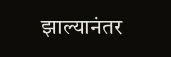झाल्यानंतर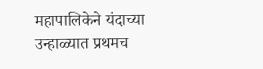महापालिकेने यंदाच्या उन्हाळ्यात प्रथमच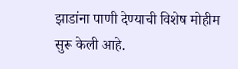झाडांना पाणी देण्याची विशेष मोहीम सुरू केली आहे.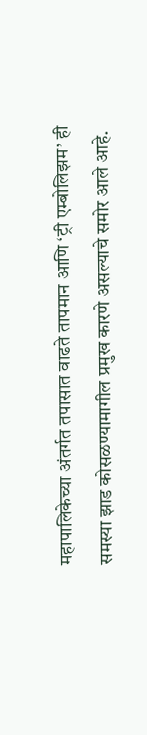महापालिकेच्या अंतर्गत तपासात वाढते तापमान आणि ‘ट्री एम्बोलिझम’ ही समस्या झाड कोसळण्यामागील प्रमुख कारणे असल्याचे समोर आले आहे.